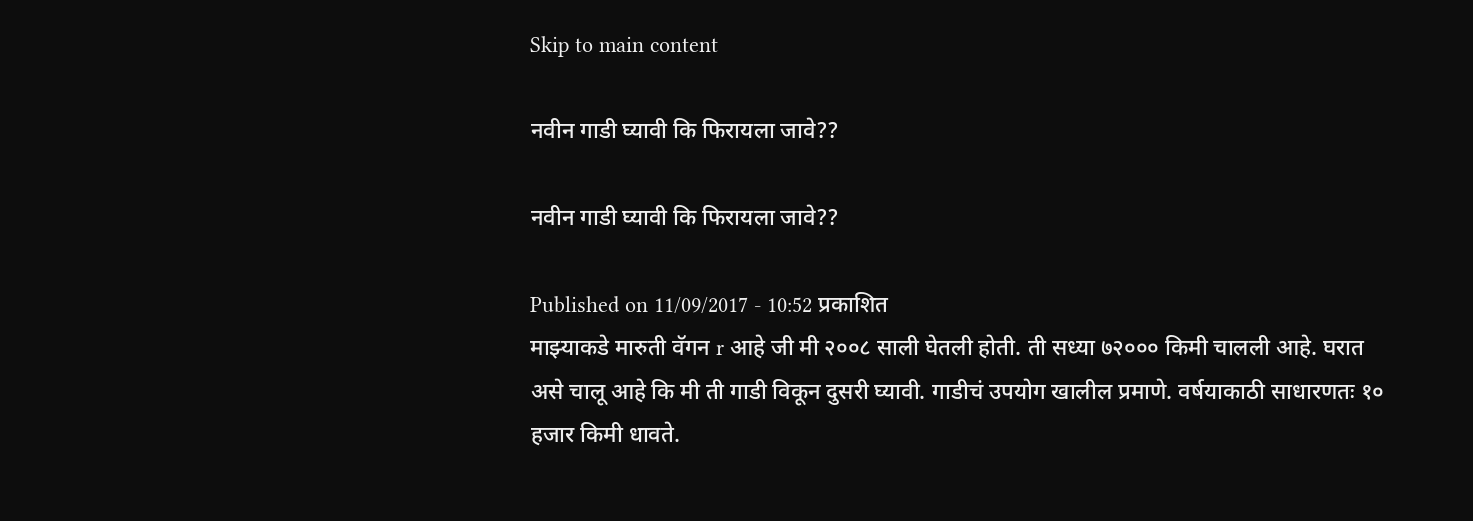Skip to main content

नवीन गाडी घ्यावी कि फिरायला जावे??

नवीन गाडी घ्यावी कि फिरायला जावे??

Published on 11/09/2017 - 10:52 प्रकाशित
माझ्याकडे मारुती वॅगन r आहे जी मी २००८ साली घेतली होती. ती सध्या ७२००० किमी चालली आहे. घरात असे चालू आहे कि मी ती गाडी विकून दुसरी घ्यावी. गाडीचं उपयोग खालील प्रमाणे. वर्षयाकाठी साधारणतः १० हजार किमी धावते.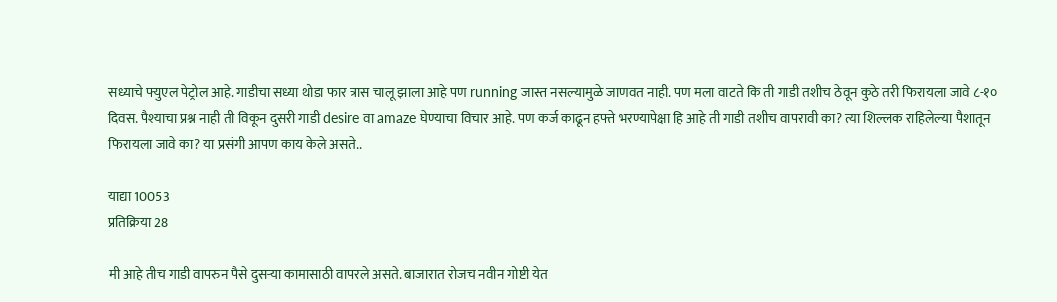सध्याचे फ्युएल पेट्रोल आहे. गाडीचा सध्या थोडा फार त्रास चालू झाला आहे पण running जास्त नसल्यामुळे जाणवत नाही. पण मला वाटते कि ती गाडी तशीच ठेवून कुठे तरी फिरायला जावे ८-१० दिवस. पैश्याचा प्रश्न नाही ती विकून दुसरी गाडी desire वा amaze घेण्याचा विचार आहे. पण कर्ज काढून हफ्ते भरण्यापेक्षा हि आहे ती गाडी तशीच वापरावी का? त्या शिल्लक राहिलेल्या पैशातून फिरायला जावे का? या प्रसंगी आपण काय केले असते..

याद्या 10053
प्रतिक्रिया 28

मी आहे तीच गाडी वापरुन पैसे दुसर्‍या कामासाठी वापरले असते. बाजारात रोजच नवीन गोष्टी येत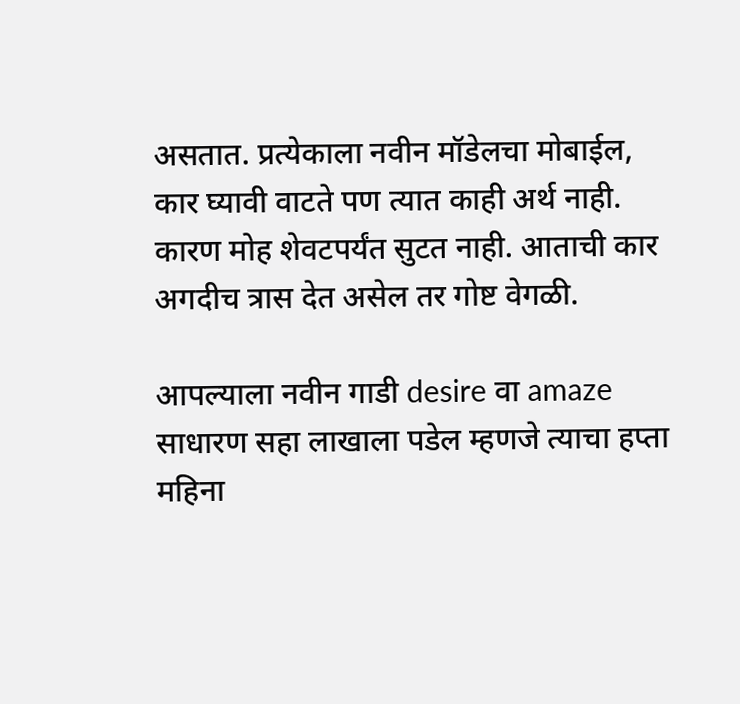असतात. प्रत्येकाला नवीन मॉडेलचा मोबाईल, कार घ्यावी वाटते पण त्यात काही अर्थ नाही. कारण मोह शेवटपर्यंत सुटत नाही. आताची कार अगदीच त्रास देत असेल तर गोष्ट वेगळी.

आपल्याला नवीन गाडी desire वा amaze साधारण सहा लाखाला पडेल म्हणजे त्याचा हप्ता महिना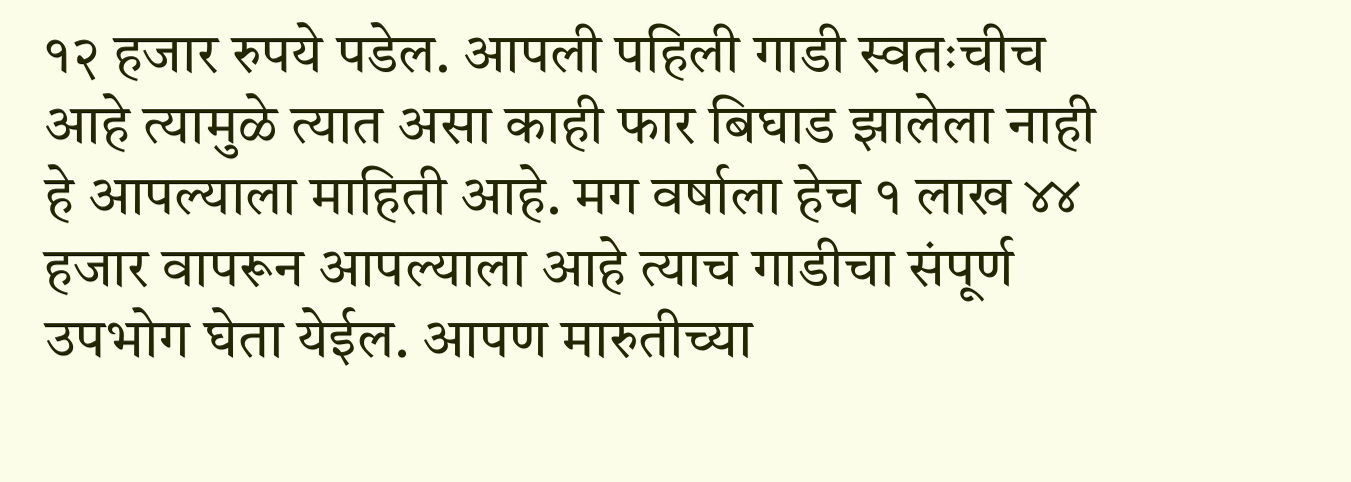१२ हजार रुपये पडेल. आपली पहिली गाडी स्वतःचीच आहे त्यामुळे त्यात असा काही फार बिघाड झालेला नाही हे आपल्याला माहिती आहे. मग वर्षाला हेच १ लाख ४४ हजार वापरून आपल्याला आहे त्याच गाडीचा संपूर्ण उपभोग घेता येईल. आपण मारुतीच्या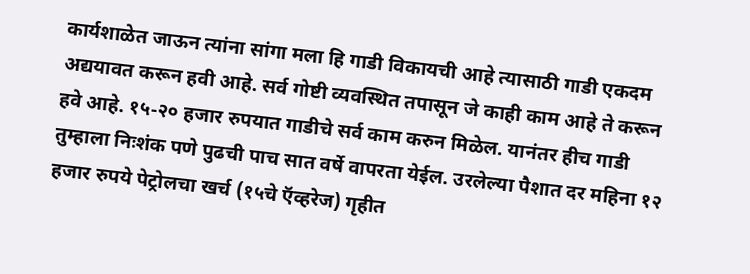कार्यशाळेत जाऊन त्यांना सांगा मला हि गाडी विकायची आहे त्यासाठी गाडी एकदम अद्ययावत करून हवी आहे. सर्व गोष्टी व्यवस्थित तपासून जे काही काम आहे ते करून हवे आहे. १५-२० हजार रुपयात गाडीचे सर्व काम करुन मिळेल. यानंतर हीच गाडी तुम्हाला निःशंक पणे पुढची पाच सात वर्षे वापरता येईल. उरलेल्या पैशात दर महिना १२ हजार रुपये पेट्रोलचा खर्च (१५चे ऍव्हरेज) गृहीत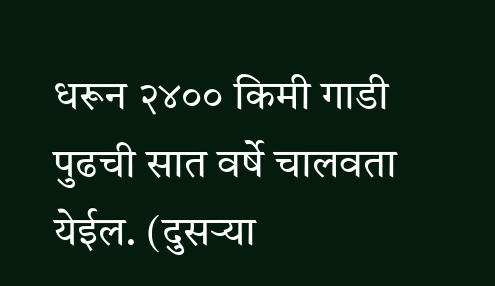धरून २४०० किमी गाडी पुढची सात वर्षे चालवता येईल. (दुसऱ्या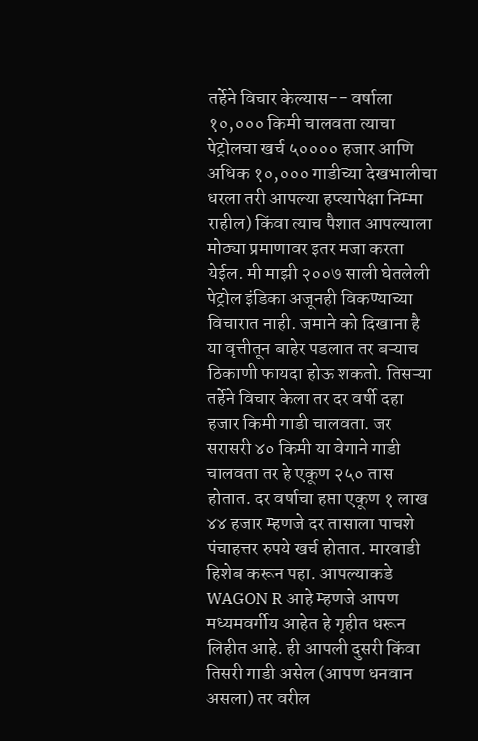तर्हेने विचार केल्यास-- वर्षाला १०,००० किमी चालवता त्याचा पेट्रोलचा खर्च ५०००० हजार आणि अधिक १०,००० गाडीच्या देखभालीचा धरला तरी आपल्या हप्त्यापेक्षा निम्मा राहील) किंवा त्याच पैशात आपल्याला मोठ्या प्रमाणावर इतर मजा करता येईल. मी माझी २००७ साली घेतलेली पेट्रोल इंडिका अजूनही विकण्याच्या विचारात नाही. जमाने को दिखाना है या वृत्तीतून बाहेर पडलात तर बऱ्याच ठिकाणी फायदा होऊ शकतो. तिसऱ्या तर्हेने विचार केला तर दर वर्षी दहा हजार किमी गाडी चालवता. जर सरासरी ४० किमी या वेगाने गाडी चालवता तर हे एकूण २५० तास होतात. दर वर्षाचा हप्ता एकूण १ लाख ४४ हजार म्हणजे दर तासाला पाचशे पंचाहत्तर रुपये खर्च होतात. मारवाडी हिशेब करून पहा. आपल्याकडे WAGON R आहे म्हणजे आपण मध्यमवर्गीय आहेत हे गृहीत धरून लिहीत आहे. ही आपली दुसरी किंवा तिसरी गाडी असेल (आपण धनवान असला) तर वरील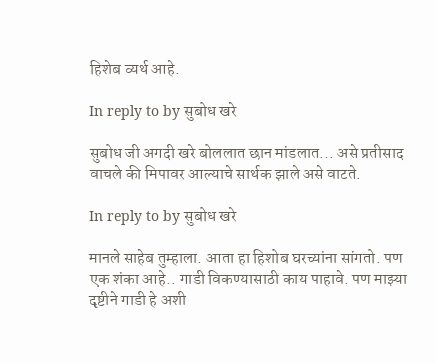हिशेब व्यर्थ आहे.

In reply to by सुबोध खरे

सुबोध जी अगदी खरे बोललात छान मांडलात... असे प्रतीसाद वाचले की मिपावर आल्याचे सार्थक झाले असे वाटते.

In reply to by सुबोध खरे

मानले साहेब तुम्हाला. आता हा हिशोब घरच्यांना सांगतो. पण एक शंका आहे.. गाडी विकण्यासाठी काय पाहावे. पण माझ्या दृष्टीने गाडी हे अशी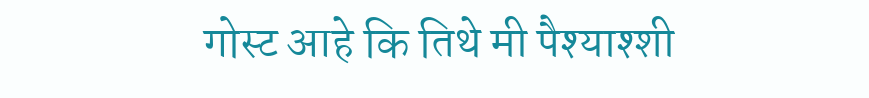गोस्ट आहे कि तिथे मी पैश्याश्शी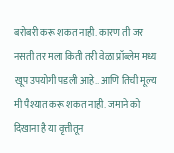बरोबरी करू शकत नाही. कारण ती जर नसती तर मला किती तरी वेळा प्रॉब्लेम मध्य खूप उपयोगी पडली आहे.. आणि तिची मूल्य मी पैश्यात करू शकत नाही. जमाने को दिखाना है या वृत्तीतून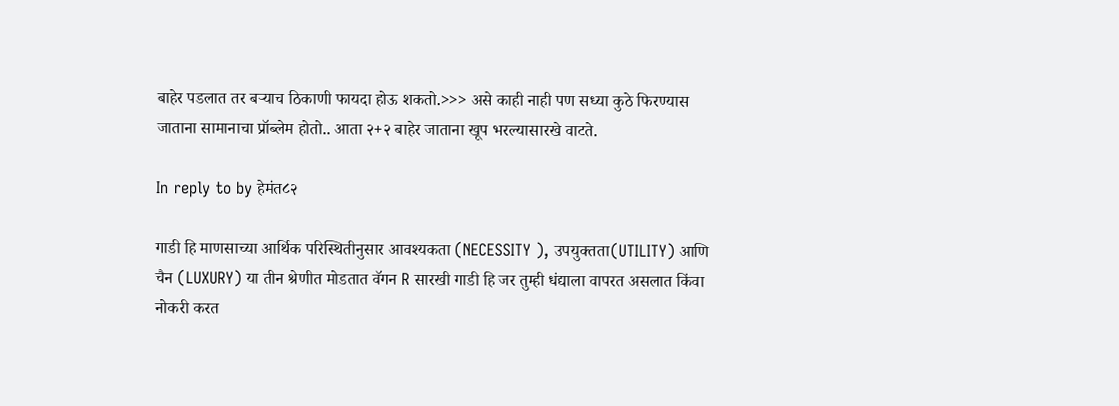बाहेर पडलात तर बऱ्याच ठिकाणी फायदा होऊ शकतो.>>> असे काही नाही पण सध्या कुठे फिरण्यास जाताना सामानाचा प्रॉब्लेम होतो.. आता २+२ बाहेर जाताना खूप भरल्यासारखे वाटते.

In reply to by हेमंत८२

गाडी हि माणसाच्या आर्थिक परिस्थितीनुसार आवश्यकता (NECESSITY ), उपयुक्तता(UTILITY) आणि चैन (LUXURY) या तीन श्रेणीत मोडतात वॅगन R सारखी गाडी हि जर तुम्ही धंद्याला वापरत असलात किंवा नोकरी करत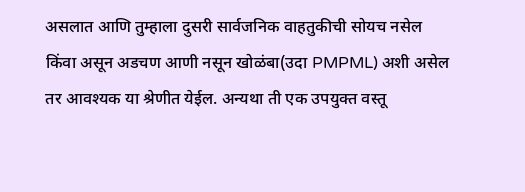असलात आणि तुम्हाला दुसरी सार्वजनिक वाहतुकीची सोयच नसेल किंवा असून अडचण आणी नसून खोळंबा(उदा PMPML) अशी असेल तर आवश्यक या श्रेणीत येईल. अन्यथा ती एक उपयुक्त वस्तू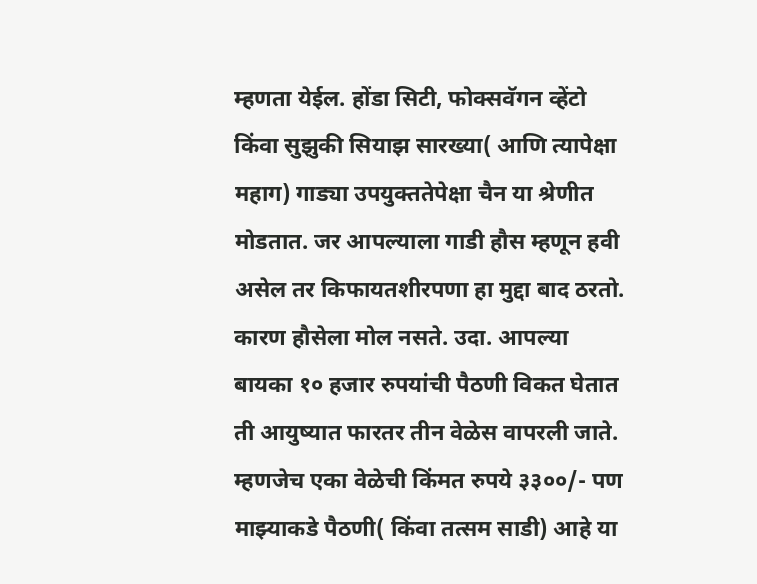म्हणता येईल. होंडा सिटी, फोक्सवॅगन व्हेंटो किंवा सुझुकी सियाझ सारख्या( आणि त्यापेक्षा महाग) गाड्या उपयुक्ततेपेक्षा चैन या श्रेणीत मोडतात. जर आपल्याला गाडी हौस म्हणून हवी असेल तर किफायतशीरपणा हा मुद्दा बाद ठरतो. कारण हौसेला मोल नसते. उदा. आपल्या बायका १० हजार रुपयांची पैठणी विकत घेतात ती आयुष्यात फारतर तीन वेळेस वापरली जाते. म्हणजेच एका वेळेची किंमत रुपये ३३००/- पण माझ्याकडे पैठणी( किंवा तत्सम साडी) आहे या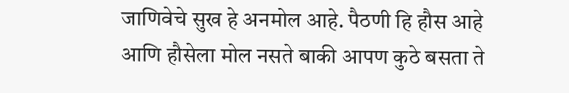जाणिवेचे सुख हे अनमोल आहे. पैठणी हि हौस आहे आणि हौसेला मोल नसते बाकी आपण कुठे बसता ते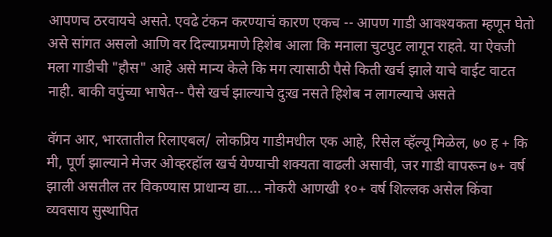आपणच ठरवायचे असते. एवढे टंकन करण्याचं कारण एकच -- आपण गाडी आवश्यकता म्हणून घेतो असे सांगत असलो आणि वर दिल्याप्रमाणे हिशेब आला कि मनाला चुटपुट लागून राहते. या ऐवजी मला गाडीची "हौस" आहे असे मान्य केले कि मग त्यासाठी पैसे किती खर्च झाले याचे वाईट वाटत नाही. बाकी वपुंच्या भाषेत-- पैसे खर्च झाल्याचे दुःख नसते हिशेब न लागल्याचे असते

वॅगन आर, भारतातील रिलाएबल/ लोकप्रिय गाडीमधील एक आहे, रिसेल व्हॅल्यू मिळेल, ७० ह + कि मी, पूर्ण झाल्याने मेजर ओव्हरहॉल खर्च येण्याची शक्यता वाढली असावी, जर गाडी वापरून ७+ वर्ष झाली असतील तर विकण्यास प्राधान्य द्या.... नोकरी आणखी १०+ वर्ष शिल्लक असेल किंवा व्यवसाय सुस्थापित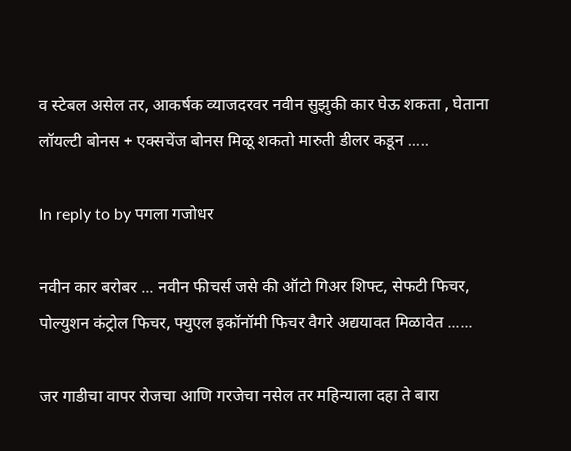व स्टेबल असेल तर, आकर्षक व्याजदरवर नवीन सुझुकी कार घेऊ शकता , घेताना लॉयल्टी बोनस + एक्सचेंज बोनस मिळू शकतो मारुती डीलर कडून .....

In reply to by पगला गजोधर

नवीन कार बरोबर ... नवीन फीचर्स जसे की ऑटो गिअर शिफ्ट, सेफटी फिचर, पोल्युशन कंट्रोल फिचर, फ्युएल इकॉनॉमी फिचर वैगरे अद्ययावत मिळावेत ......

जर गाडीचा वापर रोजचा आणि गरजेचा नसेल तर महिन्याला दहा ते बारा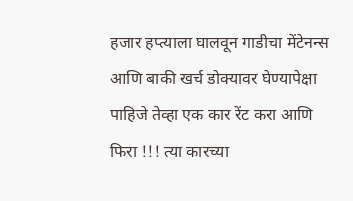हजार हप्त्याला घालवून गाडीचा मेंटेनन्स आणि बाकी खर्च डोक्यावर घेण्यापेक्षा पाहिजे तेव्हा एक कार रेंट करा आणि फिरा !!! त्या कारच्या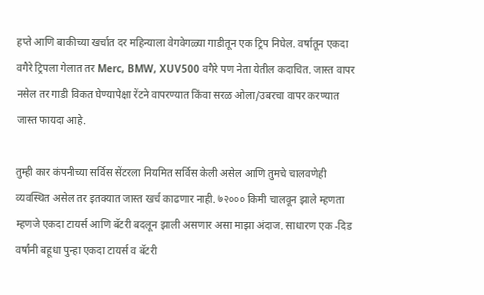हप्ते आणि बाकीच्या खर्चात दर महिन्याला वेगवेगळ्या गाडीतून एक ट्रिप निघेल. वर्षातून एकदा वगैरे ट्रिपला गेलात तर Merc, BMW, XUV500 वगैरे पण नेता येतील कदाचित. जास्त वापर नसेल तर गाडी विकत घेण्यापेक्षा रेंटने वापरण्यात किंवा सरळ ओला/उबरचा वापर करण्यात जास्त फायदा आहे.

तुम्ही कार कंपनीच्या सर्विस सेंटरला नियमित सर्विस केली असेल आणि तुमचे चालवणेही व्यवस्थित असेल तर इतक्यात जास्त खर्च काढणार नाही. ७२००० किमी चालवून झाले म्हणता म्हणजे एकदा टायर्स आणि बॅटरी बदलून झाली असणार असा माझा अंदाज. साधारण एक -दिड वर्षांनी बहूधा पुन्हा एकदा टायर्स व बॅटरी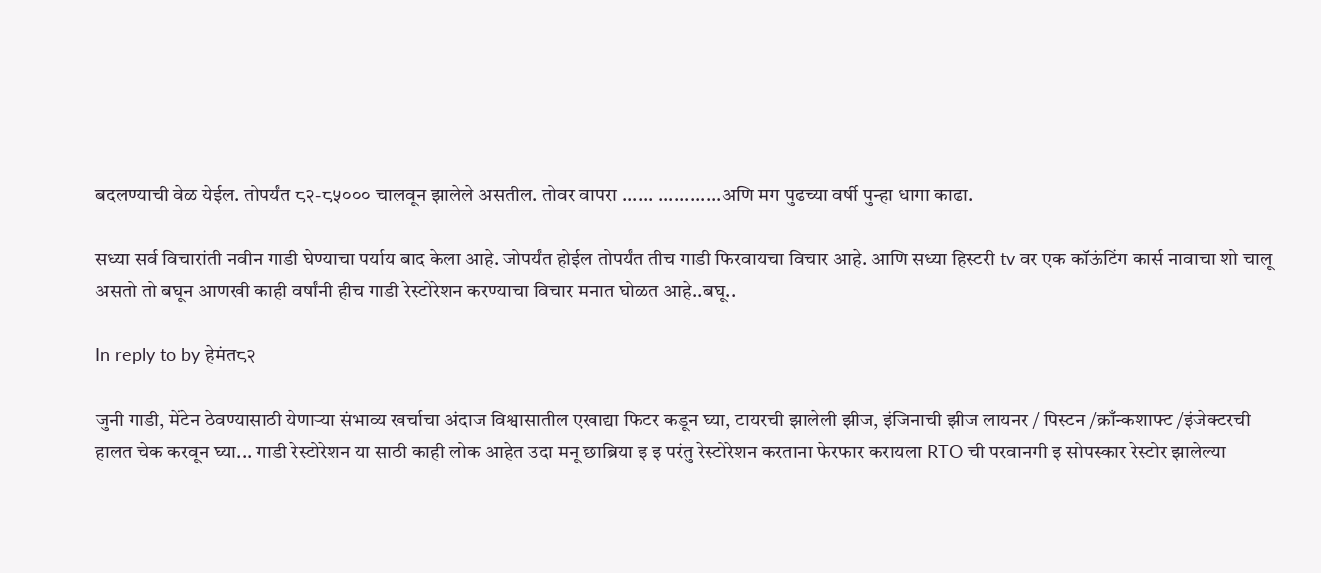बदलण्याची वेळ येईल. तोपर्यंत ८२-८५००० चालवून झालेले असतील. तोवर वापरा ...... ............अणि मग पुढच्या वर्षी पुन्हा धागा काढा.

सध्या सर्व विचारांती नवीन गाडी घेण्याचा पर्याय बाद केला आहे. जोपर्यंत होईल तोपर्यंत तीच गाडी फिरवायचा विचार आहे. आणि सध्या हिस्टरी tv वर एक कॉऊंटिंग कार्स नावाचा शो चालू असतो तो बघून आणखी काही वर्षांनी हीच गाडी रेस्टोरेशन करण्याचा विचार मनात घोळत आहे..बघू..

In reply to by हेमंत८२

जुनी गाडी, मेंटेन ठेवण्यासाठी येणाऱ्या संभाव्य खर्चाचा अंदाज विश्वासातील एखाद्या फिटर कडून घ्या, टायरची झालेली झीज, इंजिनाची झीज लायनर / पिस्टन /क्राँन्कशाफ्ट /इंजेक्टरची हालत चेक करवून घ्या... गाडी रेस्टोरेशन या साठी काही लोक आहेत उदा मनू छाब्रिया इ इ परंतु रेस्टोरेशन करताना फेरफार करायला RTO ची परवानगी इ सोपस्कार रेस्टोर झालेल्या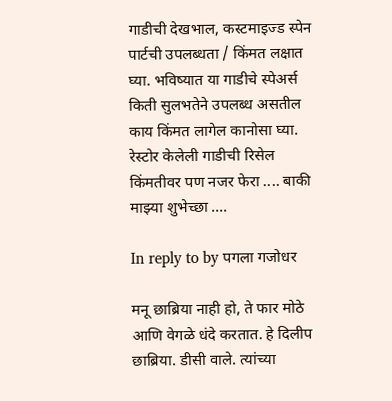गाडीची देखभाल, कस्टमाइज्ड स्पेन पार्टची उपलब्धता / किंमत लक्षात घ्या. भविष्यात या गाडीचे स्पेअर्स किती सुलभतेने उपलब्ध असतील काय किंमत लागेल कानोसा घ्या. रेस्टोर केलेली गाडीची रिसेल किंमतीवर पण नजर फेरा .... बाकी माझ्या शुभेच्छा ....

In reply to by पगला गजोधर

मनू छाब्रिया नाही हो, ते फार मोठे आणि वेगळे धंदे करतात. हे दिलीप छाब्रिया. डीसी वाले. त्यांच्या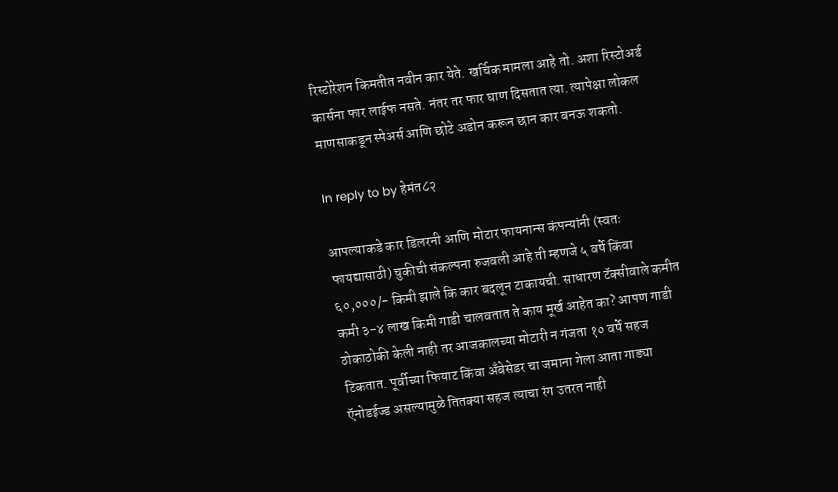रिस्टोरेशन किमतीत नवीन कार येते. खर्चिक मामला आहे तो. अशा रिस्टोअर्ड कार्सना फार लाईफ नसते. नंतर तर फार घाण दिसतात त्या. त्यापेक्षा लोकल माणसाकडून स्पेअर्स आणि छोटे अडोन करून छान कार बनऊ शकतो.

In reply to by हेमंत८२

आपल्याकडे कार डिलरनी आणि मोटार फायनान्स कंपन्यांनी (स्वतः फायद्यासाठी) चुकीची संकल्पना रुजवली आहे ती म्हणजे ५ वर्षे किंवा ६०,०००/- किमी झाले कि कार बदलून टाकायची. साधारण टॅक्सीवाले कमीत कमी ३-४ लाख किमी गाडी चालवतात ते काय मूर्ख आहेत का? आपण गाडी ठोकाठोकी केली नाही तर आजकालच्या मोटारी न गंजता १० वर्षे सहज टिकतात. पूर्वीच्या फियाट किंवा अँबेसेडर चा जमाना गेला आता गाड्या ऍनोडईज्ड असल्यामुळे तितक्या सहज त्याचा रंग उतरत नाही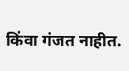किंवा गंजत नाहीत.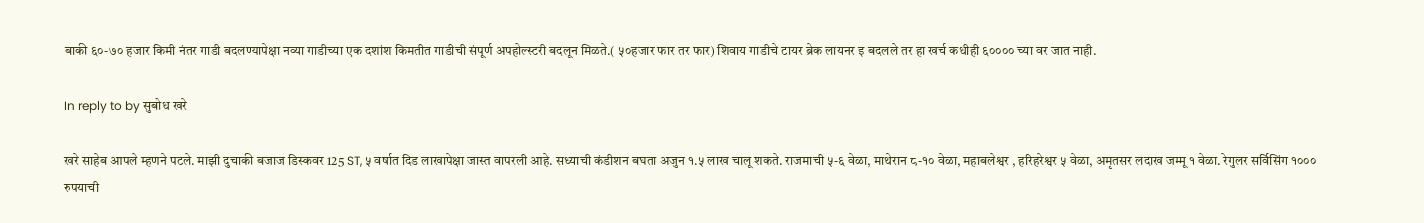बाकी ६०-७० हजार किमी नंतर गाडी बदलण्यापेक्षा नव्या गाडीच्या एक दशांश किमतीत गाडीची संपूर्ण अपहोल्स्टरी बदलून मिळते.( ५०हजार फार तर फार) शिवाय गाडीचे टायर ब्रेक लायनर इ बदलले तर हा खर्च कधीही ६०००० च्या वर जात नाही.

In reply to by सुबोध खरे

खरे साहेब आपले म्हणने पटले. माझी दुचाकी बजाज डिस्कवर 125 ST, ५ वर्षात दिड लाखापेक्षा जास्त वापरली आहे. सध्याची कंडीशन बघता अजुन १.५ लाख चालू शकते. राजमाची ५-६ वेळा, माथेरान ८-१० वेळा, महाबलेश्वर , हरिहरेश्वर ५ वेळा, अमृतसर लदाख जम्मू १ वेळा. रेगुलर सर्विसिंग १००० रुपयाची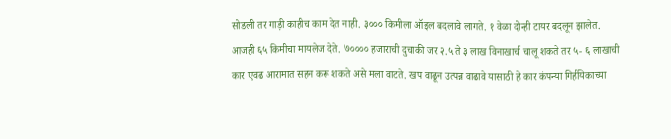सोडली तर गाड़ी काहीच काम देत नाही. ३००० किमीला ऑइल बदलावे लागते. १ वेळा दोन्ही टायर बदलून झालेत. आजही ६५ किमीचा मायलेज देते. ७०००० हजाराची दुचाकी जर २.५ ते ३ लाख विनाखार्च चालू शकते तर ५- ६ लाखाची कार एवढ आरामात सहन करू शकते असे मला वाटते. खप वाढून उत्पन्न वाढावे यासाठी हे कार कंपन्या गिर्हयिकाच्या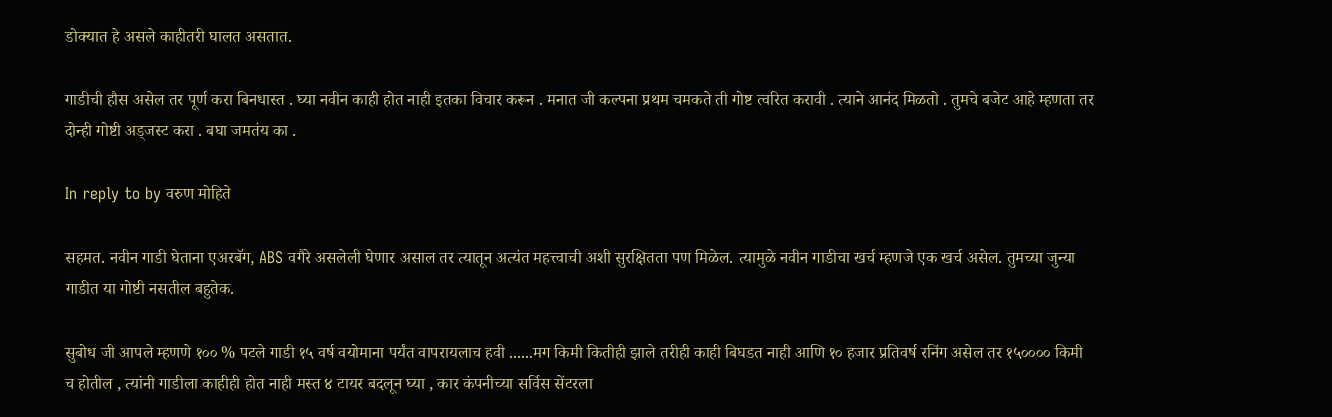डोक्यात हे असले काहीतरी घालत असतात.

गाडीची हौस असेल तर पूर्ण करा बिनधास्त . घ्या नवीन काही होत नाही इतका विचार करून . मनात जी कल्पना प्रथम चमकते ती गोष्ट त्वरित करावी . त्याने आनंद मिळतो . तुमचे बजेट आहे म्हणता तर दोन्ही गोष्टी अड्जस्ट करा . बघा जमतंय का .

In reply to by वरुण मोहिते

सहमत. नवीन गाडी घेताना एअरबॅग, ABS वगैरे असलेली घेणार असाल तर त्यातून अत्यंत महत्त्वाची अशी सुरक्षितता पण मिळेल. त्यामुळे नवीन गाडीचा खर्च म्हणजे एक खर्च असेल. तुमच्या जुन्या गाडीत या गोष्टी नसतील बहुतेक.

सुबोध जी आपले म्हणणे १०० % पटले गाडी १५ वर्ष वयोमाना पर्यंत वापरायलाच हवी ......मग किमी कितीही झाले तरीही काही बिघडत नाही आणि १० हजार प्रतिवर्ष रनिंग असेल तर १५०००० किमी च होतील , त्यांनी गाडीला काहीही होत नाही मस्त ४ टायर बदलून घ्या , कार कंपनीच्या सर्विस सेंटरला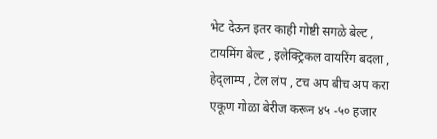भेट देऊन इतर काही गोष्टी सगळे बेल्ट , टायमिंग बेल्ट , इलेक्ट्रिकल वायरिंग बदला , हेद्लाम्प , टेल लंप , टच अप बीच अप करा एकूण गोळा बेरीज करून ४५ -५० हजार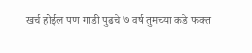खर्च होईल पण गाडी पुढचे ७ वर्ष तुमच्या कडे फक्त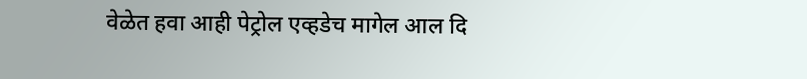वेळेत हवा आही पेट्रोल एव्हडेच मागेल आल दि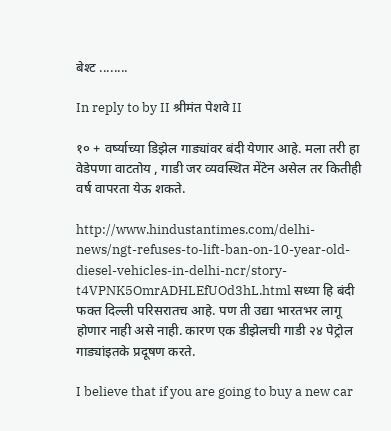बेश्ट ........

In reply to by II श्रीमंत पेशवे II

१० + वर्ष्याच्या डिझेल गाड्यांवर बंदी येणार आहे. मला तरी हा वेडेपणा वाटतोय , गाडी जर व्यवस्थित मेंटेन असेल तर कितीही वर्ष वापरता येऊ शकते.

http://www.hindustantimes.com/delhi-news/ngt-refuses-to-lift-ban-on-10-year-old-diesel-vehicles-in-delhi-ncr/story-t4VPNK5OmrADHLEfUOd3hL.html सध्या हि बंदी फक्त दिल्ली परिसरातच आहे. पण ती उद्या भारतभर लागू होणार नाही असे नाही. कारण एक डीझेलची गाडी २४ पेट्रोल गाड्यांइतके प्रदूषण करते.

I believe that if you are going to buy a new car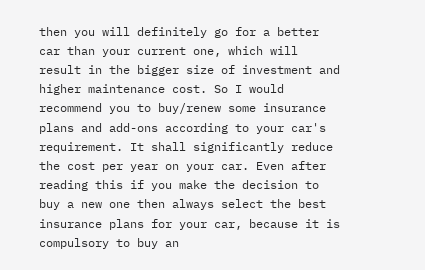then you will definitely go for a better car than your current one, which will result in the bigger size of investment and higher maintenance cost. So I would recommend you to buy/renew some insurance plans and add-ons according to your car's requirement. It shall significantly reduce the cost per year on your car. Even after reading this if you make the decision to buy a new one then always select the best insurance plans for your car, because it is compulsory to buy an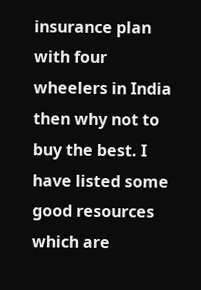insurance plan with four wheelers in India then why not to buy the best. I have listed some good resources which are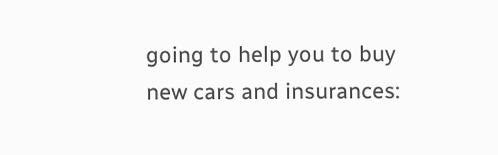going to help you to buy new cars and insurances: